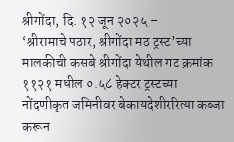श्रीगोंदा, दि. १२ जून २०२५ –
‘श्रीरामाचे पठार, श्रीगोंदा मठ ट्रस्ट’च्या मालकीची कसबे श्रीगोंदा येथील गट क्रमांक ११२१ मधील ०.५८ हेक्टर ट्रस्टच्या नोंदणीकृत जमिनीवर बेकायदेशीररित्या कब्जा करून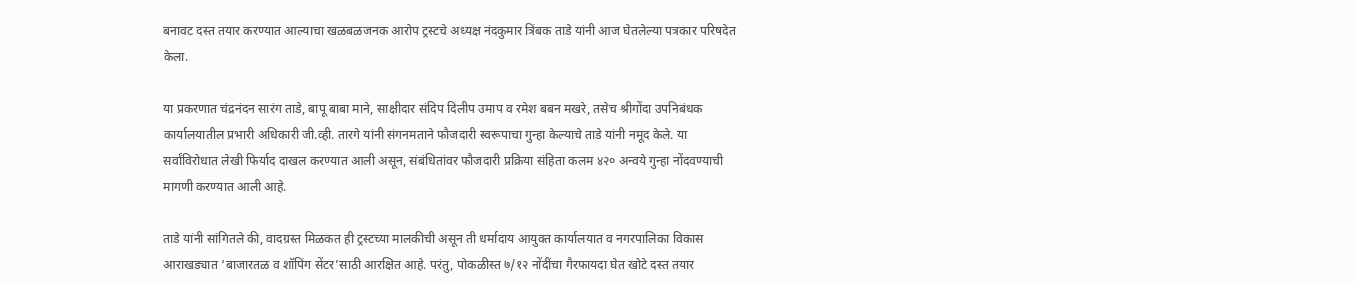बनावट दस्त तयार करण्यात आल्याचा खळबळजनक आरोप ट्रस्टचे अध्यक्ष नंदकुमार त्रिंबक ताडे यांनी आज घेतलेल्या पत्रकार परिषदेत केला.

या प्रकरणात चंद्रनंदन सारंग ताडे, बापू बाबा माने, साक्षीदार संदिप दिलीप उमाप व रमेश बबन मखरे, तसेच श्रीगोंदा उपनिबंधक कार्यालयातील प्रभारी अधिकारी जी.व्ही. तारगे यांनी संगनमताने फौजदारी स्वरूपाचा गुन्हा केल्याचे ताडे यांनी नमूद केले. या सर्वांविरोधात लेखी फिर्याद दाखल करण्यात आली असून, संबंधितांवर फौजदारी प्रक्रिया संहिता कलम ४२० अन्वये गुन्हा नोंदवण्याची मागणी करण्यात आली आहे.

ताडे यांनी सांगितले की, वादग्रस्त मिळकत ही ट्रस्टच्या मालकीची असून ती धर्मादाय आयुक्त कार्यालयात व नगरपालिका विकास आराखड्यात ‘बाजारतळ व शॉपिंग सेंटर’साठी आरक्षित आहे. परंतु, पोकळीस्त ७/१२ नोंदींचा गैरफायदा घेत खोटे दस्त तयार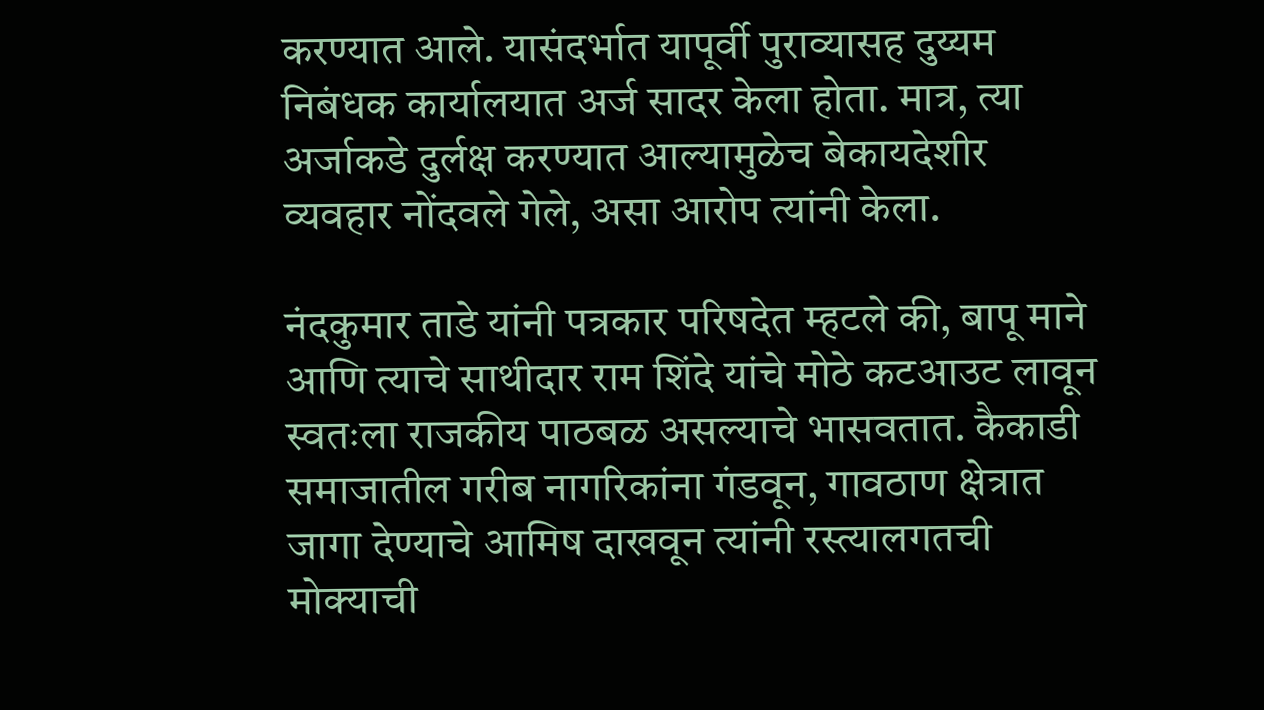करण्यात आले. यासंदर्भात यापूर्वी पुराव्यासह दुय्यम निबंधक कार्यालयात अर्ज सादर केला होता. मात्र, त्या अर्जाकडे दुर्लक्ष करण्यात आल्यामुळेच बेकायदेशीर व्यवहार नोंदवले गेले, असा आरोप त्यांनी केला.

नंदकुमार ताडे यांनी पत्रकार परिषदेत म्हटले की, बापू माने आणि त्याचे साथीदार राम शिंदे यांचे मोठे कटआउट लावून स्वतःला राजकीय पाठबळ असल्याचे भासवतात. कैकाडी समाजातील गरीब नागरिकांना गंडवून, गावठाण क्षेत्रात जागा देण्याचे आमिष दाखवून त्यांनी रस्त्यालगतची मोक्याची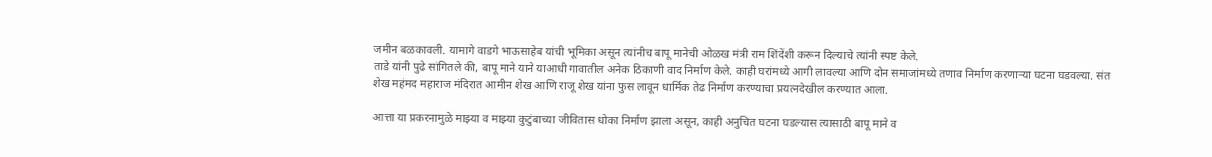जमीन बळकावली. यामागे वाडगे भाऊसाहेब यांची भूमिका असून त्यांनीच बापू मानेची ओळख मंत्री राम शिंदेंशी करून दिल्याचे त्यांनी स्पष्ट केले.
ताडे यांनी पुढे सांगितले की, बापू माने याने याआधी गावातील अनेक ठिकाणी वाद निर्माण केले. काही घरांमध्ये आगी लावल्या आणि दोन समाजांमध्ये तणाव निर्माण करणाऱ्या घटना घडवल्या. संत शेख महंमद महाराज मंदिरात आमीन शेख आणि राजू शेख यांना फुस लावून धार्मिक तेढ निर्माण करण्याचा प्रयत्नदेखील करण्यात आला.

आत्ता या प्रकरनामुळे माझ्या व माझ्या कुटुंबाच्या जीवितास धोका निर्माण झाला असून, काही अनुचित घटना घडल्यास त्यासाठी बापू माने व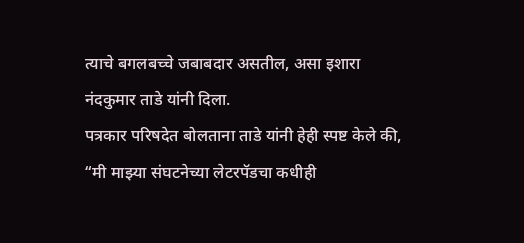त्याचे बगलबच्चे जबाबदार असतील, असा इशारा नंदकुमार ताडे यांनी दिला.
पत्रकार परिषदेत बोलताना ताडे यांनी हेही स्पष्ट केले की, “मी माझ्या संघटनेच्या लेटरपॅडचा कधीही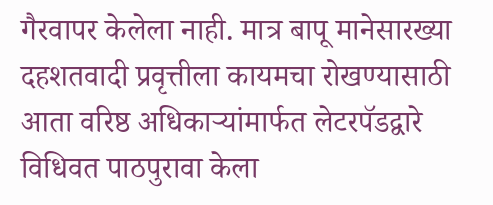गैरवापर केलेला नाही. मात्र बापू मानेसारख्या दहशतवादी प्रवृत्तीला कायमचा रोखण्यासाठी आता वरिष्ठ अधिकाऱ्यांमार्फत लेटरपॅडद्वारे विधिवत पाठपुरावा केला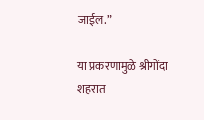जाईल.”

या प्रकरणामुळे श्रीगोंदा शहरात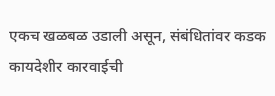एकच खळबळ उडाली असून, संबंधितांवर कडक कायदेशीर कारवाईची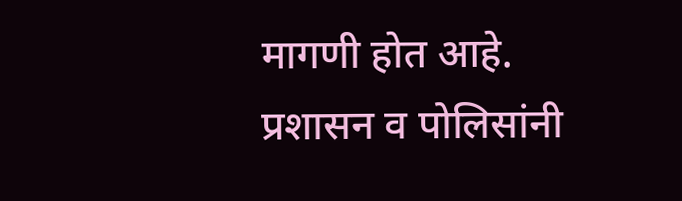मागणी होत आहे. प्रशासन व पोलिसांनी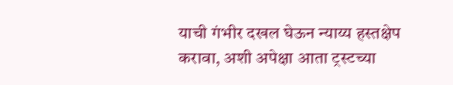याची गंभीर दखल घेऊन न्याय्य हस्तक्षेप करावा, अशी अपेक्षा आता ट्रस्टच्या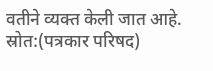वतीने व्यक्त केली जात आहे.
स्रोत:(पत्रकार परिषद)